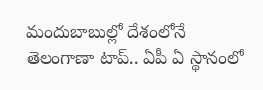మందుబాబుల్లో దేశంలోనే తెలంగాణా టాప్.. ఏపీ ఏ స్థానంలో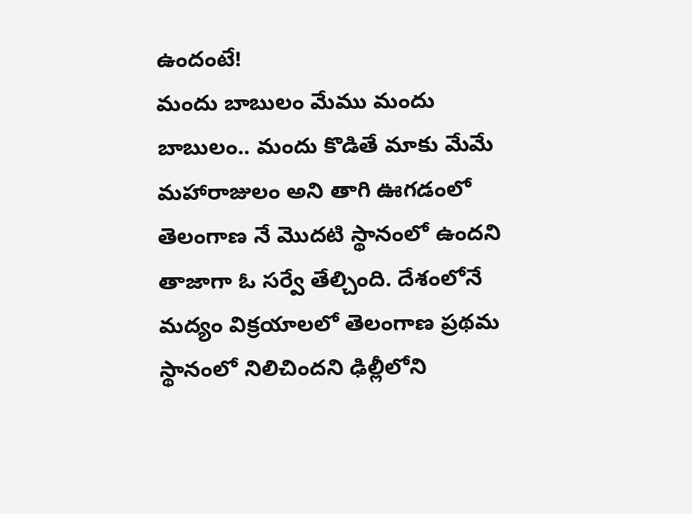ఉందంటే!
మందు బాబులం మేము మందు బాబులం.. మందు కొడితే మాకు మేమే మహారాజులం అని తాగి ఊగడంలో తెలంగాణ నే మొదటి స్థానంలో ఉందని తాజాగా ఓ సర్వే తేల్చింది. దేశంలోనే మద్యం విక్రయాలలో తెలంగాణ ప్రథమ స్థానంలో నిలిచిందని ఢిల్లీలోని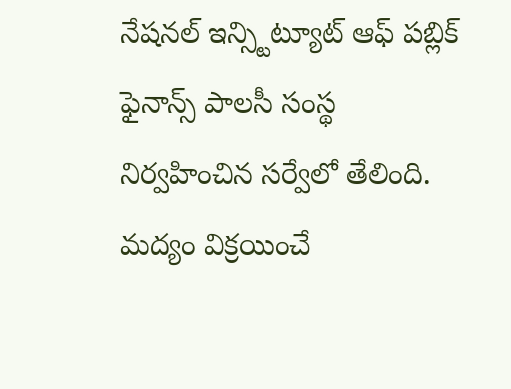నేషనల్ ఇన్స్టిట్యూట్ ఆఫ్ పబ్లిక్ ఫైనాన్స్ పాలసీ సంస్థ నిర్వహించిన సర్వేలో తేలింది.
మద్యం విక్రయించే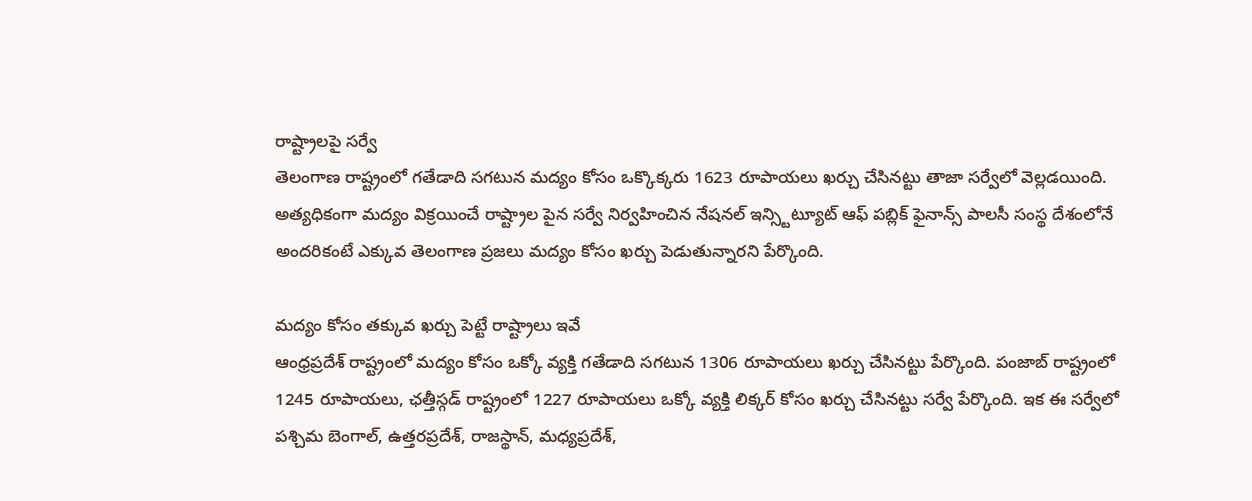రాష్ట్రాలపై సర్వే
తెలంగాణ రాష్ట్రంలో గతేడాది సగటున మద్యం కోసం ఒక్కొక్కరు 1623 రూపాయలు ఖర్చు చేసినట్టు తాజా సర్వేలో వెల్లడయింది.
అత్యధికంగా మద్యం విక్రయించే రాష్ట్రాల పైన సర్వే నిర్వహించిన నేషనల్ ఇన్స్టిట్యూట్ ఆఫ్ పబ్లిక్ ఫైనాన్స్ పాలసీ సంస్థ దేశంలోనే అందరికంటే ఎక్కువ తెలంగాణ ప్రజలు మద్యం కోసం ఖర్చు పెడుతున్నారని పేర్కొంది.

మద్యం కోసం తక్కువ ఖర్చు పెట్టే రాష్ట్రాలు ఇవే
ఆంధ్రప్రదేశ్ రాష్ట్రంలో మద్యం కోసం ఒక్కో వ్యక్తి గతేడాది సగటున 1306 రూపాయలు ఖర్చు చేసినట్టు పేర్కొంది. పంజాబ్ రాష్ట్రంలో 1245 రూపాయలు, ఛత్తీస్గడ్ రాష్ట్రంలో 1227 రూపాయలు ఒక్కో వ్యక్తి లిక్కర్ కోసం ఖర్చు చేసినట్టు సర్వే పేర్కొంది. ఇక ఈ సర్వేలో పశ్చిమ బెంగాల్, ఉత్తరప్రదేశ్, రాజస్థాన్, మధ్యప్రదేశ్,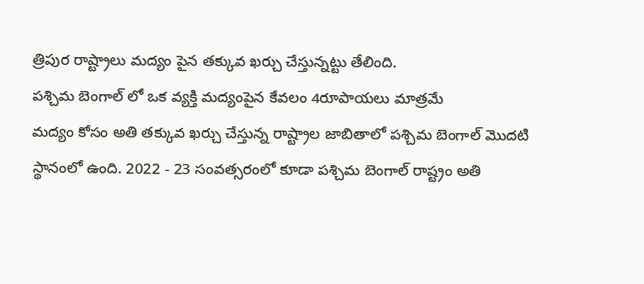త్రిపుర రాష్ట్రాలు మద్యం పైన తక్కువ ఖర్చు చేస్తున్నట్టు తేలింది.
పశ్చిమ బెంగాల్ లో ఒక వ్యక్తి మద్యంపైన కేవలం 4రూపాయలు మాత్రమే
మద్యం కోసం అతి తక్కువ ఖర్చు చేస్తున్న రాష్ట్రాల జాబితాలో పశ్చిమ బెంగాల్ మొదటి స్థానంలో ఉంది. 2022 - 23 సంవత్సరంలో కూడా పశ్చిమ బెంగాల్ రాష్ట్రం అతి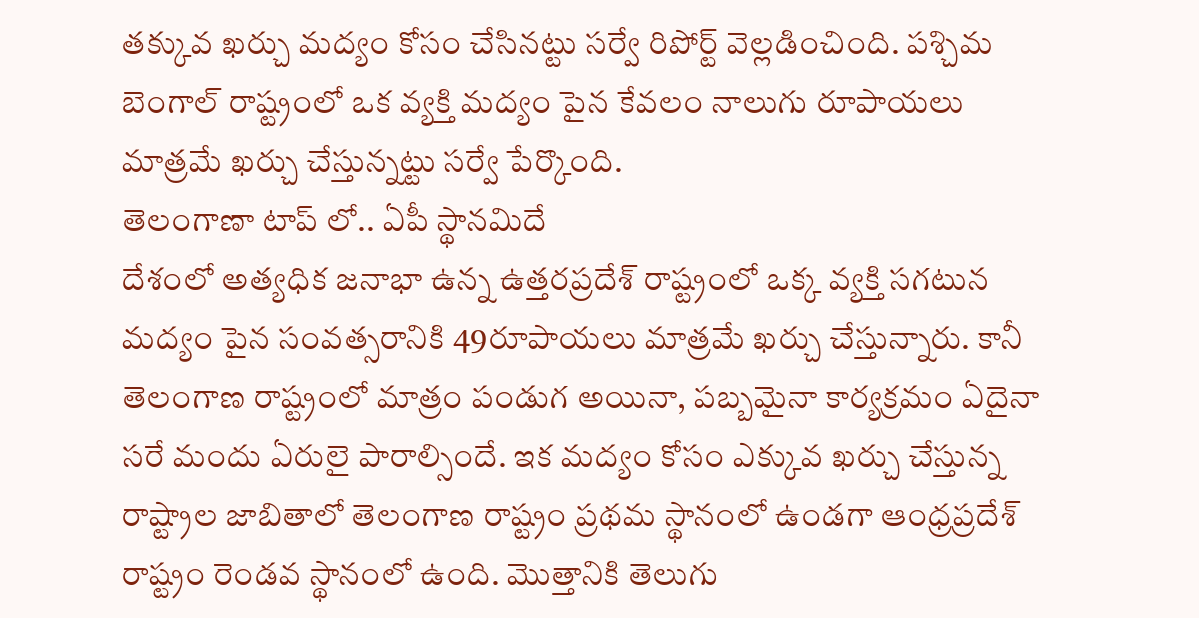తక్కువ ఖర్చు మద్యం కోసం చేసినట్టు సర్వే రిపోర్ట్ వెల్లడించింది. పశ్చిమ బెంగాల్ రాష్ట్రంలో ఒక వ్యక్తి మద్యం పైన కేవలం నాలుగు రూపాయలు మాత్రమే ఖర్చు చేస్తున్నట్టు సర్వే పేర్కొంది.
తెలంగాణా టాప్ లో.. ఏపీ స్థానమిదే
దేశంలో అత్యధిక జనాభా ఉన్న ఉత్తరప్రదేశ్ రాష్ట్రంలో ఒక్క వ్యక్తి సగటున మద్యం పైన సంవత్సరానికి 49రూపాయలు మాత్రమే ఖర్చు చేస్తున్నారు. కానీ తెలంగాణ రాష్ట్రంలో మాత్రం పండుగ అయినా, పబ్బమైనా కార్యక్రమం ఏదైనా సరే మందు ఏరులై పారాల్సిందే. ఇక మద్యం కోసం ఎక్కువ ఖర్చు చేస్తున్న రాష్ట్రాల జాబితాలో తెలంగాణ రాష్ట్రం ప్రథమ స్థానంలో ఉండగా ఆంధ్రప్రదేశ్ రాష్ట్రం రెండవ స్థానంలో ఉంది. మొత్తానికి తెలుగు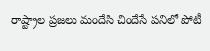రాష్ట్రాల ప్రజలు మందేసి చిందేసే పనిలో పోటీ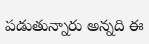పడుతున్నారు అన్నది ఈ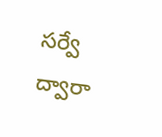సర్వే ద్వారా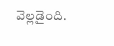వెల్లడైంది.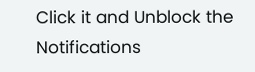Click it and Unblock the Notifications